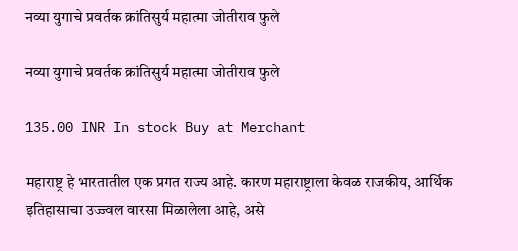नव्या युगाचे प्रवर्तक क्रांतिसुर्य महात्मा जोतीराव फुले

नव्या युगाचे प्रवर्तक क्रांतिसुर्य महात्मा जोतीराव फुले

135.00 INR In stock Buy at Merchant

महाराष्ट्र हे भारतातील एक प्रगत राज्य आहे. कारण महाराष्ट्राला केवळ राजकीय, आर्थिक इतिहासाचा उज्ज्वल वारसा मिळालेला आहे, असे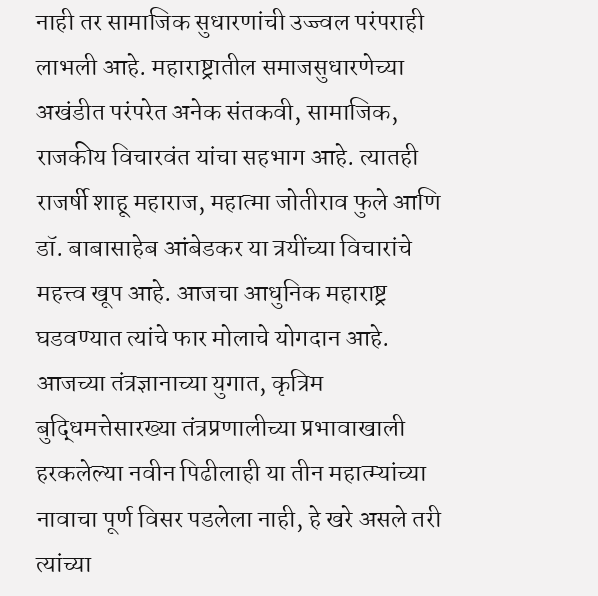नाही तर सामाजिक सुधारणांची उज्ज्वल परंपराही लाभली आहे. महाराष्ट्रातील समाजसुधारणेच्या अखंडीत परंपरेत अनेक संतकवी, सामाजिक, राजकीय विचारवंत यांचा सहभाग आहे. त्यातही राजर्षी शाहू महाराज, महात्मा जोतीराव फुले आणि डॉ. बाबासाहेब आंबेडकर या त्रयींच्या विचारांचे महत्त्व खूप आहे. आजचा आधुनिक महाराष्ट्र घडवण्यात त्यांचे फार मोलाचे योगदान आहे. आजच्या तंत्रज्ञानाच्या युगात, कृत्रिम बुद्धिमत्तेसारख्या तंत्रप्रणालीच्या प्रभावाखाली हरकलेल्या नवीन पिढीलाही या तीन महात्म्यांच्या नावाचा पूर्ण विसर पडलेला नाही, हे खरे असले तरी त्यांच्या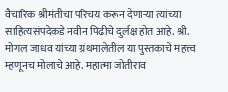वैचारिक श्रीमंतीचा परिचय करून देणाऱ्या त्यांच्या साहित्यसंपदेकडे नवीन पिढीचे दुर्लक्ष होत आहे. श्री. मोगल जाधव यांच्या ग्रंथमालेतील या पुस्तकाचे महत्त्व म्हणूनच मोलाचे आहे. महात्मा जोतीराव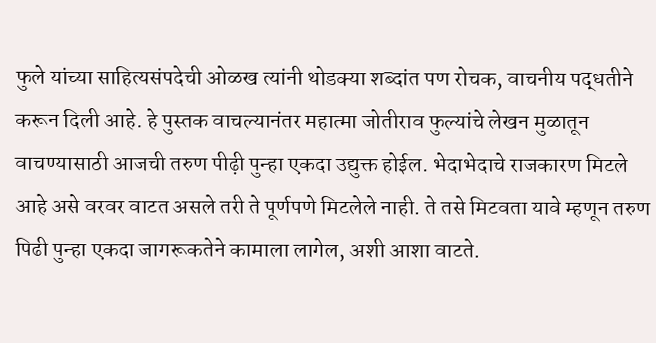फुले यांच्या साहित्यसंपदेची ओळख त्यांनी थोडक्या शब्दांत पण रोचक, वाचनीय पद्धतीने करून दिली आहे. हे पुस्तक वाचल्यानंतर महात्मा जोतीराव फुल्यांचे लेखन मुळातून वाचण्यासाठी आजची तरुण पीढ़ी पुन्हा एकदा उद्युक्त होईल. भेदाभेदाचे राजकारण मिटले आहे असे वरवर वाटत असले तरी ते पूर्णपणे मिटलेले नाही. ते तसे मिटवता यावे म्हणून तरुण पिढी पुन्हा एकदा जागरूकतेने कामाला लागेल, अशी आशा वाटते.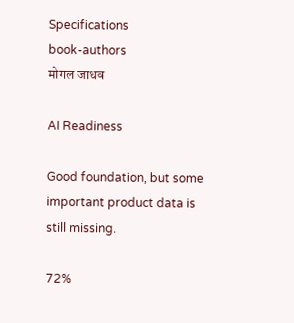Specifications
book-authors
मोगल जाधव

AI Readiness

Good foundation, but some important product data is still missing.

72%